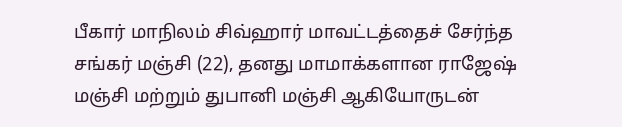பீகார் மாநிலம் சிவ்ஹார் மாவட்டத்தைச் சேர்ந்த சங்கர் மஞ்சி (22), தனது மாமாக்களான ராஜேஷ் மஞ்சி மற்றும் துபானி மஞ்சி ஆகியோருடன்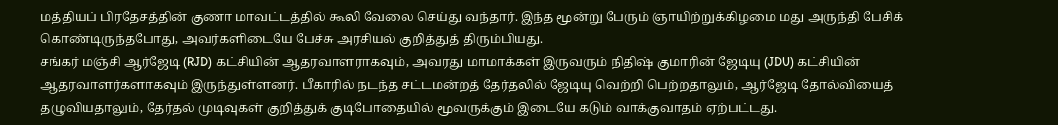மத்தியப் பிரதேசத்தின் குணா மாவட்டத்தில் கூலி வேலை செய்து வந்தார். இந்த மூன்று பேரும் ஞாயிற்றுக்கிழமை மது அருந்தி பேசிக் கொண்டிருந்தபோது, அவர்களிடையே பேச்சு அரசியல் குறித்துத் திரும்பியது.
சங்கர் மஞ்சி ஆர்ஜேடி (RJD) கட்சியின் ஆதரவாளராகவும், அவரது மாமாக்கள் இருவரும் நிதிஷ் குமாரின் ஜேடியு (JDU) கட்சியின் ஆதரவாளர்களாகவும் இருந்துள்ளனர். பீகாரில் நடந்த சட்டமன்றத் தேர்தலில் ஜேடியு வெற்றி பெற்றதாலும், ஆர்ஜேடி தோல்வியைத் தழுவியதாலும், தேர்தல் முடிவுகள் குறித்துக் குடிபோதையில் மூவருக்கும் இடையே கடும் வாக்குவாதம் ஏற்பட்டது.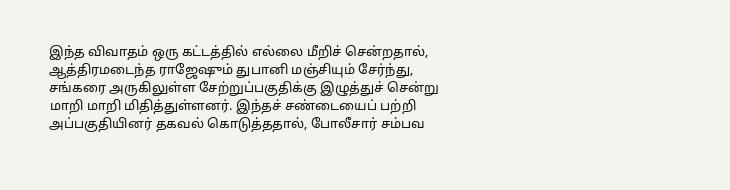இந்த விவாதம் ஒரு கட்டத்தில் எல்லை மீறிச் சென்றதால், ஆத்திரமடைந்த ராஜேஷும் துபானி மஞ்சியும் சேர்ந்து, சங்கரை அருகிலுள்ள சேற்றுப்பகுதிக்கு இழுத்துச் சென்று மாறி மாறி மிதித்துள்ளனர். இந்தச் சண்டையைப் பற்றி அப்பகுதியினர் தகவல் கொடுத்ததால், போலீசார் சம்பவ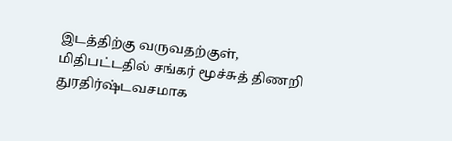இடத்திற்கு வருவதற்குள், மிதிபட்டதில் சங்கர் மூச்சுத் திணறி துரதிர்ஷ்டவசமாக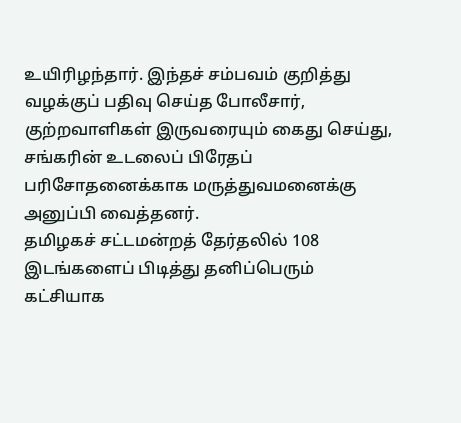உயிரிழந்தார். இந்தச் சம்பவம் குறித்து வழக்குப் பதிவு செய்த போலீசார், குற்றவாளிகள் இருவரையும் கைது செய்து, சங்கரின் உடலைப் பிரேதப் பரிசோதனைக்காக மருத்துவமனைக்கு அனுப்பி வைத்தனர்.
தமிழகச் சட்டமன்றத் தேர்தலில் 108 இடங்களைப் பிடித்து தனிப்பெரும் கட்சியாக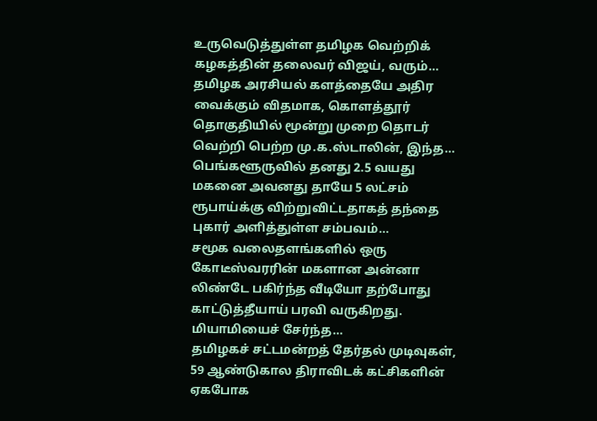உருவெடுத்துள்ள தமிழக வெற்றிக் கழகத்தின் தலைவர் விஜய், வரும்…
தமிழக அரசியல் களத்தையே அதிர வைக்கும் விதமாக, கொளத்தூர் தொகுதியில் மூன்று முறை தொடர் வெற்றி பெற்ற மு.க.ஸ்டாலின், இந்த…
பெங்களூருவில் தனது 2.5 வயது மகனை அவனது தாயே 5 லட்சம் ரூபாய்க்கு விற்றுவிட்டதாகத் தந்தை புகார் அளித்துள்ள சம்பவம்…
சமூக வலைதளங்களில் ஒரு கோடீஸ்வரரின் மகளான அன்னா லிண்டே பகிர்ந்த வீடியோ தற்போது காட்டுத்தீயாய் பரவி வருகிறது. மியாமியைச் சேர்ந்த…
தமிழகச் சட்டமன்றத் தேர்தல் முடிவுகள், 59 ஆண்டுகால திராவிடக் கட்சிகளின் ஏகபோக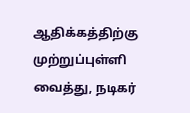ஆதிக்கத்திற்கு முற்றுப்புள்ளி வைத்து, நடிகர்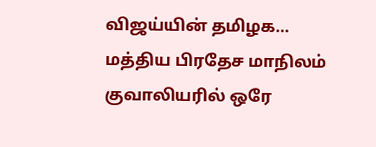விஜய்யின் தமிழக…
மத்திய பிரதேச மாநிலம் குவாலியரில் ஒரே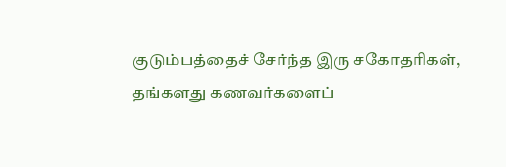குடும்பத்தைச் சேர்ந்த இரு சகோதரிகள், தங்களது கணவர்களைப்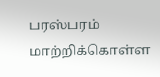பரஸ்பரம் மாற்றிக்கொள்ள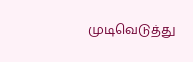முடிவெடுத்து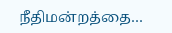நீதிமன்றத்தை…